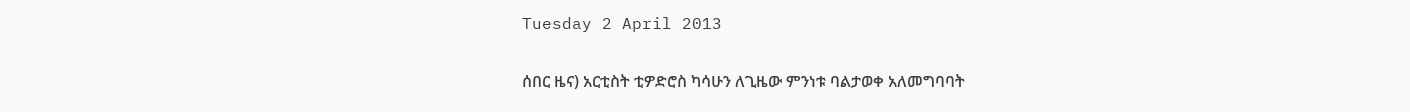Tuesday 2 April 2013


ሰበር ዜና) አርቲስት ቲዎድሮስ ካሳሁን ለጊዜው ምንነቱ ባልታወቀ አለመግባባት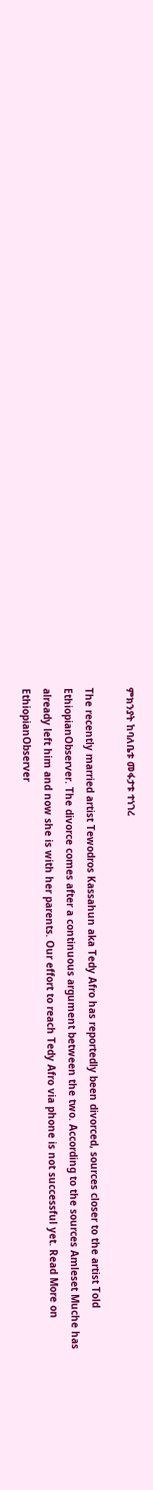ምክንያት ከባለቤቱ መፋታቱ ተነገረ

The recently married artist Tewodros Kassahun aka Tedy Afro has reportedly been divorced, sources closer to the artist Told EthiopianObserver. The divorce comes after a continuous argument between the two. According to the sources Amleset Muche has already left him and now she is with her parents. Our effort to reach Tedy Afro via phone is not successful yet. Read More on EthiopianObserver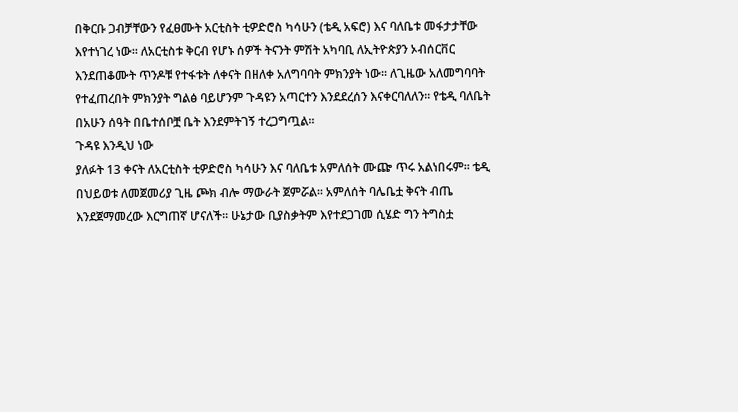በቅርቡ ጋብቻቸውን የፈፀሙት አርቲስት ቲዎድሮስ ካሳሁን (ቴዲ አፍሮ) እና ባለቤቱ መፋታታቸው እየተነገረ ነው፡፡ ለአርቲስቱ ቅርብ የሆኑ ሰዎች ትናንት ምሽት አካባቢ ለኢትዮጵያን ኦብሰርቨር እንደጠቆሙት ጥንዶቹ የተፋቱት ለቀናት በዘለቀ አለግባባት ምክንያት ነው፡፡ ለጊዜው አለመግባባት የተፈጠረበት ምክንያት ግልፅ ባይሆንም ጉዳዩን አጣርተን እንደደረሰን እናቀርባለለን፡፡ የቴዲ ባለቤት በአሁን ሰዓት በቤተሰቦቿ ቤት እንደምትገኝ ተረጋግጧል፡፡
ጉዳዩ እንዲህ ነው
ያለፉት 13 ቀናት ለአርቲስት ቲዎድሮስ ካሳሁን እና ባለቤቱ አምለሰት ሙጬ ጥሩ አልነበሩም፡፡ ቴዲ በህይወቱ ለመጀመሪያ ጊዜ ጮክ ብሎ ማውራት ጀምሯል፡፡ አምለሰት ባሌቤቷ ቅናት ብጤ እንደጀማመረው እርግጠኛ ሆናለች፡፡ ሁኔታው ቢያስቃትም እየተደጋገመ ሲሄድ ግን ትግስቷ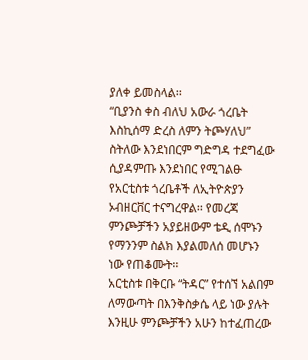ያለቀ ይመስላል፡፡
“ቢያንስ ቀስ ብለህ አውራ ጎረቤት እስኪሰማ ድረስ ለምን ትጮሃለህ” ስትለው እንደነበርም ግድግዳ ተደግፈው ሲያዳምጡ እንደነበር የሚገልፁ የአርቲስቱ ጎረቤቶች ለኢትዮጵያን ኦብዘርቨር ተናግረዋል፡፡ የመረጃ ምንጮቻችን አያይዘውም ቴዲ ሰሞኑን የማንንም ስልክ እያልመለሰ መሆኑን ነው የጠቆሙት፡፡
አርቲስቱ በቅርቡ “ትዳር” የተሰኘ አልበም ለማውጣት በእንቅስቃሴ ላይ ነው ያሉት እንዚሁ ምንጮቻችን አሁን ከተፈጠረው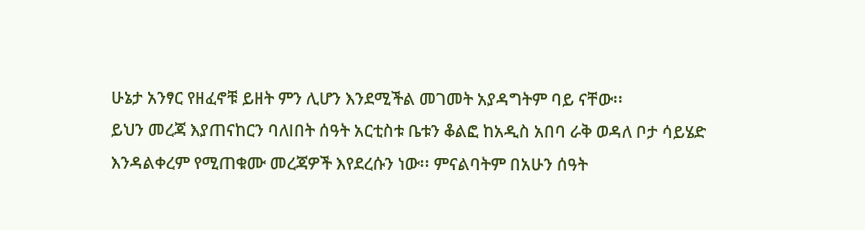ሁኔታ አንፃር የዘፈኖቹ ይዘት ምን ሊሆን እንደሚችል መገመት አያዳግትም ባይ ናቸው፡፡
ይህን መረጃ እያጠናከርን ባለlበት ሰዓት አርቲስቱ ቤቱን ቆልፎ ከአዲስ አበባ ራቅ ወዳለ ቦታ ሳይሄድ እንዳልቀረም የሚጠቁሙ መረጃዎች እየደረሱን ነው፡፡ ምናልባትም በአሁን ሰዓት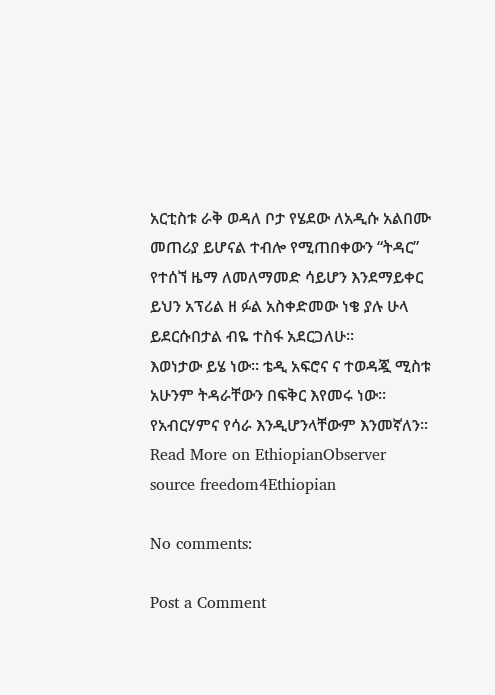አርቲስቱ ራቅ ወዳለ ቦታ የሄደው ለአዲሱ አልበሙ መጠሪያ ይሆናል ተብሎ የሚጠበቀውን “ትዳር” የተሰኘ ዜማ ለመለማመድ ሳይሆን እንደማይቀር ይህን አፕሪል ዘ ፉል አስቀድመው ነቄ ያሉ ሁላ ይደርሱበታል ብዬ ተስፋ አደርጋለሁ፡፡
እወነታው ይሄ ነው፡፡ ቴዲ አፍሮና ና ተወዳጇ ሚስቱ አሁንም ትዳራቸውን በፍቅር እየመሩ ነው፡፡ የአብርሃምና የሳራ እንዲሆንላቸውም እንመኛለን፡፡
Read More on EthiopianObserver
source freedom4Ethiopian

No comments:

Post a Comment